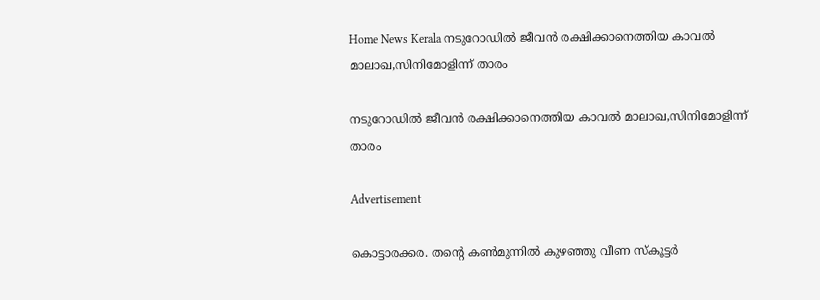Home News Kerala നടുറോഡിൽ ജീവൻ രക്ഷിക്കാനെത്തിയ കാവൽ മാലാഖ,സിനിമോളിന്ന് താരം

നടുറോഡിൽ ജീവൻ രക്ഷിക്കാനെത്തിയ കാവൽ മാലാഖ,സിനിമോളിന്ന് താരം

Advertisement

കൊട്ടാരക്കര. തന്റെ കൺമുന്നിൽ കുഴഞ്ഞു വീണ സ്കൂട്ടർ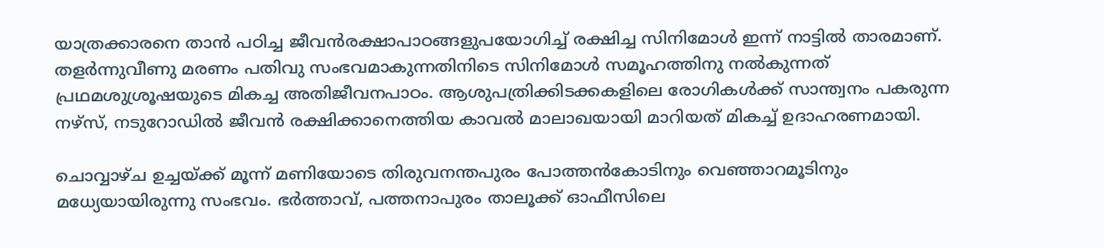യാത്രക്കാരനെ താന്‍ പഠിച്ച ജീവന്‍രക്ഷാപാഠങ്ങളുപയോഗിച്ച് രക്ഷിച്ച സിനിമോള്‍ ഇന്ന് നാട്ടില്‍ താരമാണ്. തളര്‍ന്നുവീണു മരണം പതിവു സംഭവമാകുന്നതിനിടെ സിനിമോള്‍ സമൂഹത്തിനു നല്‍കുന്നത് പ്രഥമശുശ്രൂഷയുടെ മികച്ച അതിജീവനപാഠം. ആശുപത്രിക്കിടക്കകളിലെ രോഗികൾക്ക് സാന്ത്വനം പകരുന്ന നഴ്‌സ്, നടുറോഡിൽ ജീവൻ രക്ഷിക്കാനെത്തിയ കാവൽ മാലാഖയായി മാറിയത് മികച്ച് ഉദാഹരണമായി.

ചൊവ്വാഴ്ച ഉച്ചയ്ക്ക് മൂന്ന് മണിയോടെ തിരുവനന്തപുരം പോത്തൻകോടിനും വെഞ്ഞാറമൂടിനും മധ്യേയായിരുന്നു സംഭവം. ഭർത്താവ്, പത്തനാപുരം താലൂക്ക് ഓഫീസിലെ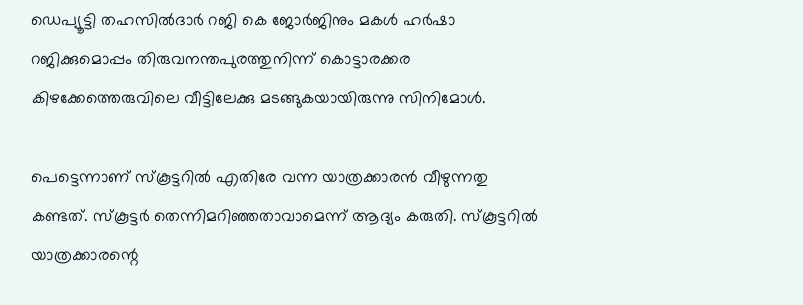ഡെപ്യൂട്ടി തഹസിൽദാർ റജി കെ ജോർജിനും മകൾ ഹർഷാ റജിക്കുമൊപ്പം തിരുവനന്തപുരത്തുനിന്ന് കൊട്ടാരക്കര കിഴക്കേത്തെരുവിലെ വീട്ടിലേക്കു മടങ്ങുകയായിരുന്നു സിനിമോൾ.

പെട്ടെന്നാണ് സ്കൂട്ടറിൽ എതിരേ വന്ന യാത്രക്കാരൻ വീഴുന്നതു കണ്ടത്. സ്കൂട്ടർ തെന്നിമറിഞ്ഞതാവാമെന്ന്‌ ആദ്യം കരുതി. സ്കൂട്ടറിൽ യാത്രക്കാരന്റെ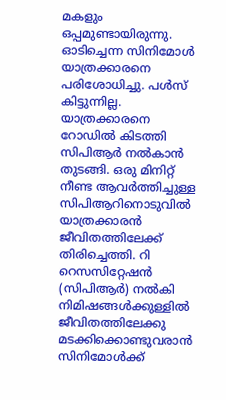മകളും ഒപ്പമുണ്ടായിരുന്നു. ഓടിച്ചെന്ന സിനിമോൾ യാത്രക്കാരനെ പരിശോധിച്ചു. പൾസ് കിട്ടുന്നില്ല. യാത്രക്കാരനെ റോഡിൽ കിടത്തി സിപിആർ നൽകാൻ തുടങ്ങി. ഒരു മിനിറ്റ് നീണ്ട ആവർത്തിച്ചുള്ള സിപിആറിനൊടുവിൽ യാത്രക്കാരൻ ജീവിതത്തിലേക്ക് തിരിച്ചെത്തി. റി റെസസിറ്റേഷൻ (സിപിആർ) നൽകി നിമിഷങ്ങൾക്കുള്ളിൽ ജീവിതത്തിലേക്കു മടക്കിക്കൊണ്ടുവരാൻ സിനിമോൾക്ക്‌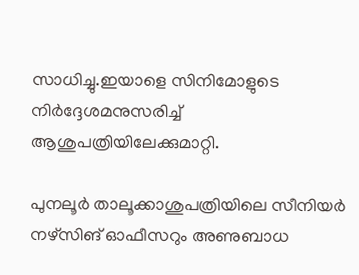സാധിച്ചു.ഇയാളെ സിനിമോളുടെ നിര്‍ദ്ദേശമനുസരിച്ച് ആശുപത്രിയിലേക്കുമാറ്റി.

പുനലൂർ താലൂക്കാശുപത്രിയിലെ സീനിയർ നഴ്‌സിങ് ഓഫീസറും അണുബാധ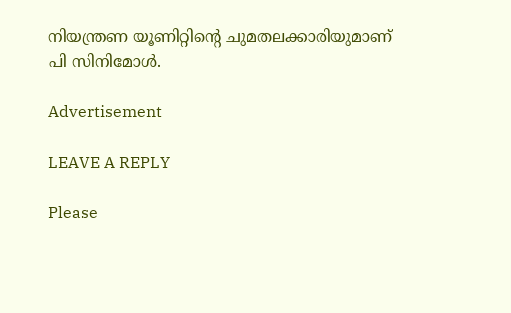നിയന്ത്രണ യൂണിറ്റിന്റെ ചുമതലക്കാരിയുമാണ്‌ പി സിനിമോൾ.

Advertisement

LEAVE A REPLY

Please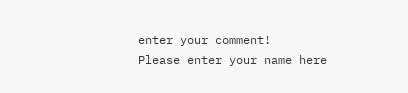enter your comment!
Please enter your name here